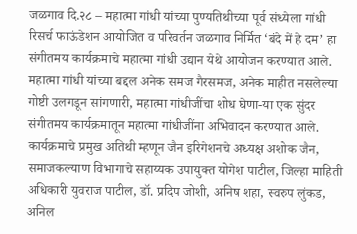जळगाव दि.२८ – महात्मा गांधी यांच्या पुण्यतिथीच्या पूर्व संध्येला गांधी रिसर्च फाऊंडेशन आयोजित व परिवर्तन जळगाव निर्मित ‘बंदे में हे दम’ हा संगीतमय कार्यक्रमाचे महात्मा गांधी उद्यान येथे आयोजन करण्यात आले. महात्मा गांधी यांच्या बद्दल अनेक समज गैरसमज, अनेक माहीत नसलेल्या गोष्टी उलगडून सांगणारी, महात्मा गांधीजींचा शोध घेणा-या एक सुंदर संगीतमय कार्यक्रमातून महात्मा गांधीजींना अभिवादन करण्यात आले. कार्यक्रमाचे प्रमुख अतिथी म्हणून जैन इरिगेशनचे अध्यक्ष अशोक जैन, समाजकल्याण विभागाचे सहाय्यक उपायुक्त योगेश पाटील, जिल्हा माहिती अधिकारी युवराज पाटील, डॉ. प्रदिप जोशी, अनिष शहा, स्वरुप लुंकड, अनिल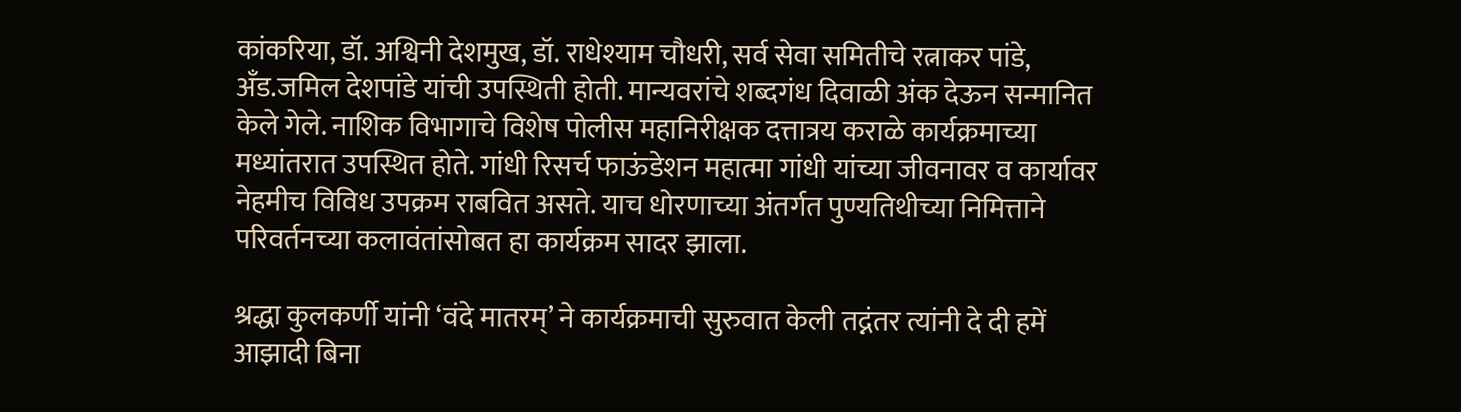कांकरिया, डॉ. अश्विनी देशमुख, डॉ. राधेश्याम चौधरी, सर्व सेवा समितीचे रत्नाकर पांडे, अँड.जमिल देशपांडे यांची उपस्थिती होती. मान्यवरांचे शब्दगंध दिवाळी अंक देऊन सन्मानित केले गेले. नाशिक विभागाचे विशेष पोलीस महानिरीक्षक दत्तात्रय कराळे कार्यक्रमाच्या मध्यांतरात उपस्थित होते. गांधी रिसर्च फाऊंडेशन महात्मा गांधी यांच्या जीवनावर व कार्यावर नेहमीच विविध उपक्रम राबवित असते. याच धोरणाच्या अंतर्गत पुण्यतिथीच्या निमित्ताने परिवर्तनच्या कलावंतांसोबत हा कार्यक्रम सादर झाला.

श्रद्धा कुलकर्णी यांनी ‘वंदे मातरम्’ ने कार्यक्रमाची सुरुवात केली तद्नंतर त्यांनी दे दी हमें आझादी बिना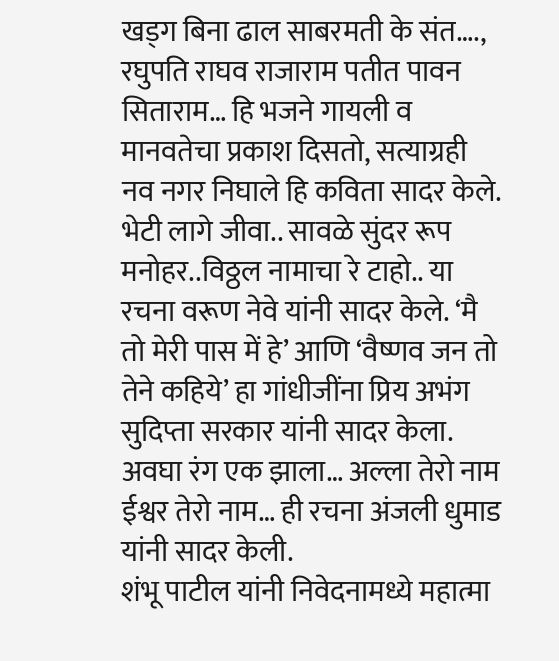खड्ग बिना ढाल साबरमती के संत…., रघुपति राघव राजाराम पतीत पावन सिताराम… हि भजने गायली व मानवतेचा प्रकाश दिसतो, सत्याग्रही नव नगर निघाले हि कविता सादर केले. भेटी लागे जीवा.. सावळे सुंदर रूप मनोहर..विठ्ठल नामाचा रे टाहो.. या रचना वरूण नेवे यांनी सादर केले. ‘मै तो मेरी पास में हे’ आणि ‘वैष्णव जन तो तेने कहिये’ हा गांधीजींना प्रिय अभंग सुदिप्ता सरकार यांनी सादर केला. अवघा रंग एक झाला… अल्ला तेरो नाम ईश्वर तेरो नाम… ही रचना अंजली धुमाड यांनी सादर केली.
शंभू पाटील यांनी निवेदनामध्ये महात्मा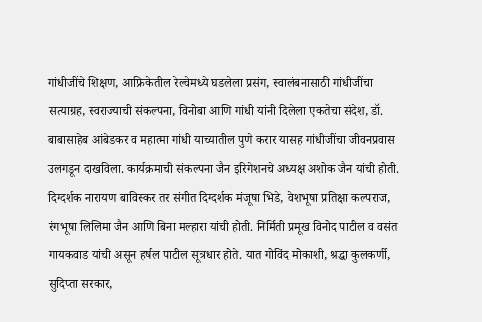गांधीजींचे शिक्षण, आफ्रिकेतील रेल्वेमध्ये घडलेला प्रसंग, स्वालंबनासाठी गांधीजींचा सत्याग्रह, स्वराज्याची संकल्पना, विनोबा आणि गांधी यांनी दिलेला एकतेचा संदेश, डॉ. बाबासाहेब आंबेडकर व महात्मा गांधी याच्यातील पुणे करार यासह गांधीजींचा जीवनप्रवास उलगडून दाखविला. कार्यक्रमाची संकल्पना जैन इरिगेशनचे अध्यक्ष अशोक जैन यांची होती. दिग्दर्शक नारायण बाविस्कर तर संगीत दिग्दर्शक मंजूषा भिडे, वेशभूषा प्रतिक्षा कल्पराज, रंगभूषा लिलिमा जैन आणि बिना मल्हारा यांची होती. निर्मिती प्रमूख विनोद पाटील व वसंत गायकवाड यांची असून हर्षल पाटील सूत्रधार होते. यात गोविंद मोकाशी, श्रद्धा कुलकर्णी, सुदिप्ता सरकार,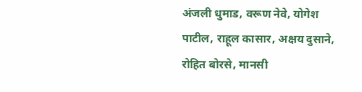अंजली धुमाड, वरूण नेवे, योगेश पाटील, राहूल कासार, अक्षय दुसाने, रोहित बोरसे, मानसी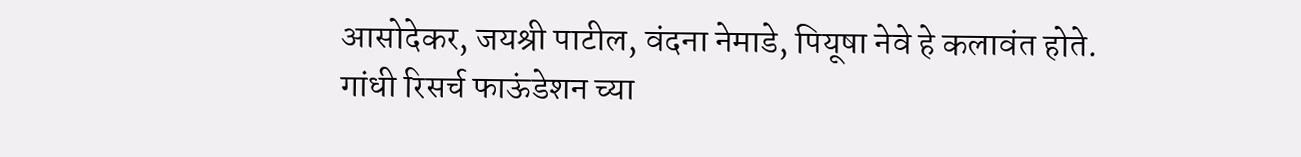आसोदेकर, जयश्री पाटील, वंदना नेमाडे, पियूषा नेवे हे कलावंत होते. गांधी रिसर्च फाऊंडेशन च्या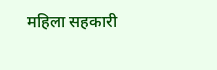महिला सहकारी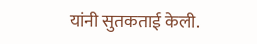यांनी सुतकताई केली.